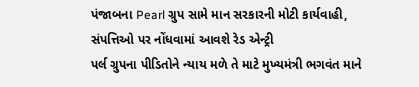પંજાબના Pearl ગ્રુપ સામે માન સરકારની મોટી કાર્યવાહી, સંપત્તિઓ પર નોંધવામાં આવશે રેડ એન્ટ્રી
પર્લ ગ્રુપના પીડિતોને ન્યાય મળે તે માટે મુખ્યમંત્રી ભગવંત માને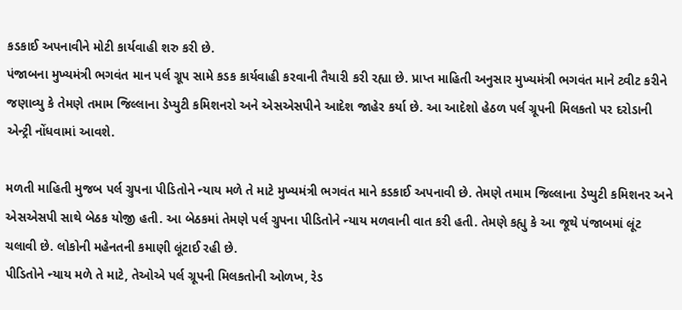કડકાઈ અપનાવીને મોટી કાર્યવાહી શરુ કરી છે.
પંજાબના મુખ્યમંત્રી ભગવંત માન પર્લ ગ્રૂપ સામે કડક કાર્યવાહી કરવાની તૈયારી કરી રહ્યા છે. પ્રાપ્ત માહિતી અનુસાર મુખ્યમંત્રી ભગવંત માને ટ્વીટ કરીને જણાવ્યુ કે તેમણે તમામ જિલ્લાના ડેપ્યુટી કમિશનરો અને એસએસપીને આદેશ જાહેર કર્યા છે. આ આદેશો હેઠળ પર્લ ગ્રૂપની મિલકતો પર દરોડાની એન્ટ્રી નોંધવામાં આવશે.

મળતી માહિતી મુજબ પર્લ ગ્રુપના પીડિતોને ન્યાય મળે તે માટે મુખ્યમંત્રી ભગવંત માને કડકાઈ અપનાવી છે. તેમણે તમામ જિલ્લાના ડેપ્યુટી કમિશનર અને એસએસપી સાથે બેઠક યોજી હતી. આ બેઠકમાં તેમણે પર્લ ગ્રુપના પીડિતોને ન્યાય મળવાની વાત કરી હતી. તેમણે કહ્યુ કે આ જૂથે પંજાબમાં લૂંટ ચલાવી છે. લોકોની મહેનતની કમાણી લૂંટાઈ રહી છે.
પીડિતોને ન્યાય મળે તે માટે, તેઓએ પર્લ ગ્રૂપની મિલકતોની ઓળખ, રેડ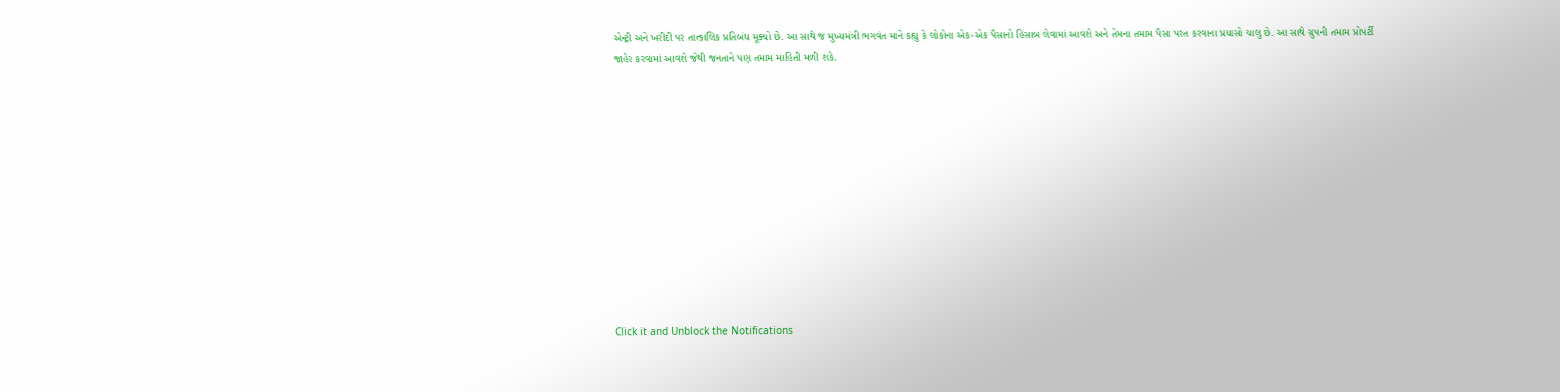એન્ટ્રી અને ખરીદી પર તાત્કાલિક પ્રતિબંધ મૂક્યો છે. આ સાથે જ મુખ્યમંત્રી ભગવંત માને કહ્યુ કે લોકોના એક-એક પૈસાનો હિસાબ લેવામાં આવશે અને તેમના તમામ પૈસા પરત કરવાના પ્રયાસો ચાલુ છે. આ સાથે ગ્રુપની તમામ પ્રોપર્ટી જાહેર કરવામાં આવશે જેથી જનતાને પણ તમામ માહિતી મળી શકે.












Click it and Unblock the Notifications